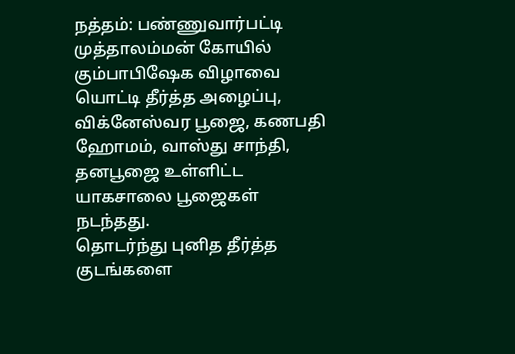நத்தம்: பண்ணுவார்பட்டி முத்தாலம்மன் கோயில் கும்பாபிஷேக விழாவை யொட்டி தீர்த்த அழைப்பு, விக்னேஸ்வர பூஜை, கணபதி ஹோமம், வாஸ்து சாந்தி, தனபூஜை உள்ளிட்ட யாகசாலை பூஜைகள் நடந்தது.
தொடர்ந்து புனித தீர்த்த குடங்களை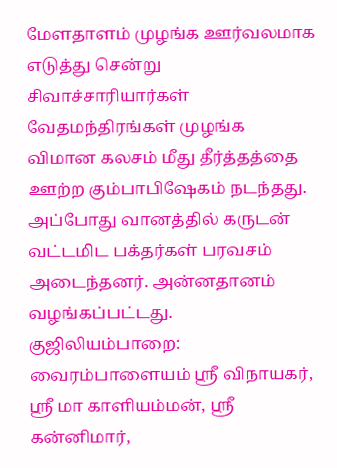மேளதாளம் முழங்க ஊர்வலமாக எடுத்து சென்று சிவாச்சாரியார்கள் வேதமந்திரங்கள் முழங்க விமான கலசம் மீது தீர்த்தத்தை ஊற்ற கும்பாபிஷேகம் நடந்தது.
அப்போது வானத்தில் கருடன் வட்டமிட பக்தர்கள் பரவசம் அடைந்தனர். அன்னதானம் வழங்கப்பட்டது.
குஜிலியம்பாறை: வைரம்பாளையம் ஸ்ரீ விநாயகர், ஸ்ரீ மா காளியம்மன், ஸ்ரீ கன்னிமார்,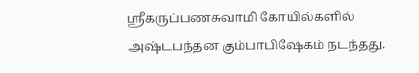ஸ்ரீகருப்பணசுவாமி கோயில்களில் அஷ்டபந்தன கும்பாபிஷேகம் நடந்தது.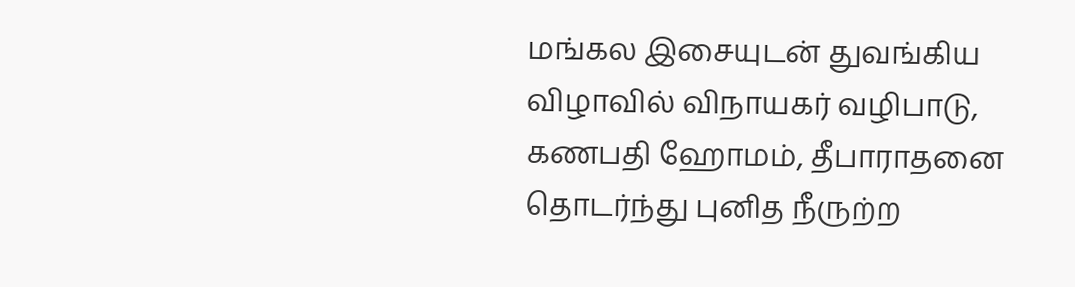மங்கல இசையுடன் துவங்கிய விழாவில் விநாயகர் வழிபாடு, கணபதி ஹோமம், தீபாராதனை தொடர்ந்து புனித நீருற்ற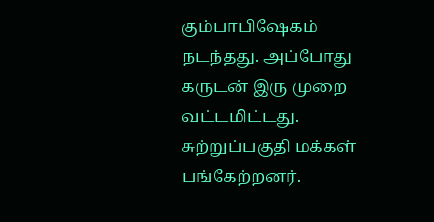கும்பாபிஷேகம் நடந்தது. அப்போது கருடன் இரு முறை வட்டமிட்டது. சுற்றுப்பகுதி மக்கள் பங்கேற்றனர்.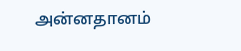அன்னதானம்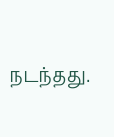நடந்தது.